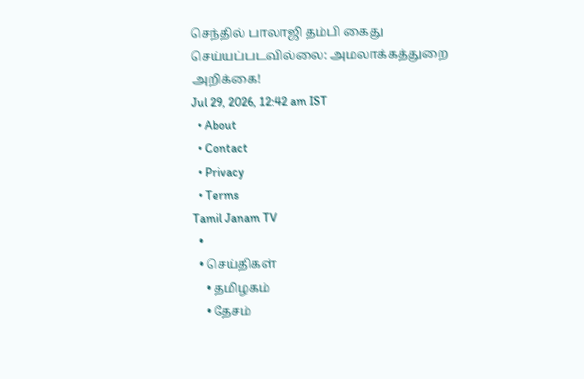செந்தில் பாலாஜி தம்பி கைது செய்யப்படவில்லை: அமலாக்கத்துறை அறிக்கை!
Jul 29, 2026, 12:42 am IST
  • About
  • Contact
  • Privacy
  • Terms
Tamil Janam TV
  •
  • செய்திகள்
    • தமிழகம்
    • தேசம்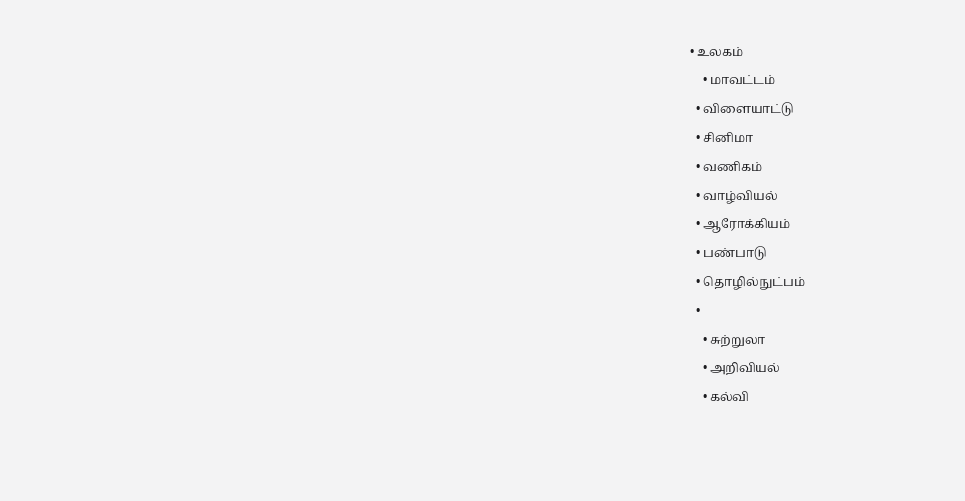• உலகம்
    • மாவட்டம்
  • விளையாட்டு
  • சினிமா
  • வணிகம்
  • வாழ்வியல்
  • ஆரோக்கியம்
  • பண்பாடு
  • தொழில்நுட்பம்
  •
    • சுற்றுலா
    • அறிவியல்
    • கல்வி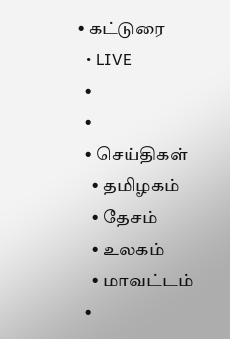• கட்டுரை
  • LIVE
  •
  •
  • செய்திகள்
    • தமிழகம்
    • தேசம்
    • உலகம்
    • மாவட்டம்
  •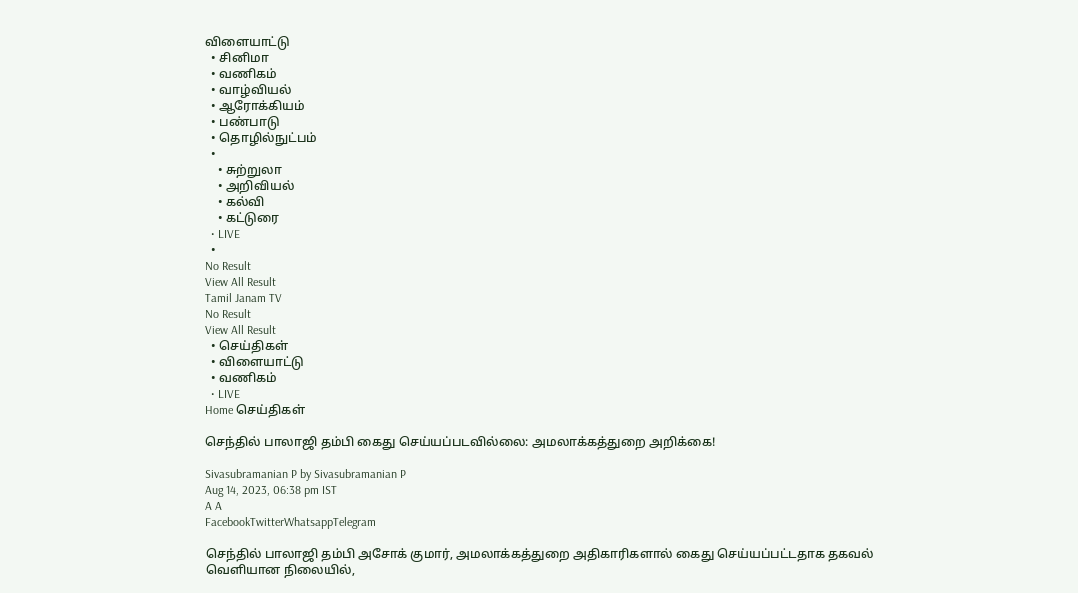விளையாட்டு
  • சினிமா
  • வணிகம்
  • வாழ்வியல்
  • ஆரோக்கியம்
  • பண்பாடு
  • தொழில்நுட்பம்
  •
    • சுற்றுலா
    • அறிவியல்
    • கல்வி
    • கட்டுரை
  • LIVE
  •
No Result
View All Result
Tamil Janam TV
No Result
View All Result
  • செய்திகள்
  • விளையாட்டு
  • வணிகம்
  • LIVE
Home செய்திகள்

செந்தில் பாலாஜி தம்பி கைது செய்யப்படவில்லை: அமலாக்கத்துறை அறிக்கை!

Sivasubramanian P by Sivasubramanian P
Aug 14, 2023, 06:38 pm IST
A A
FacebookTwitterWhatsappTelegram

செந்தில் பாலாஜி தம்பி அசோக் குமார், அமலாக்கத்துறை அதிகாரிகளால் கைது செய்யப்பட்டதாக தகவல் வெளியான நிலையில்,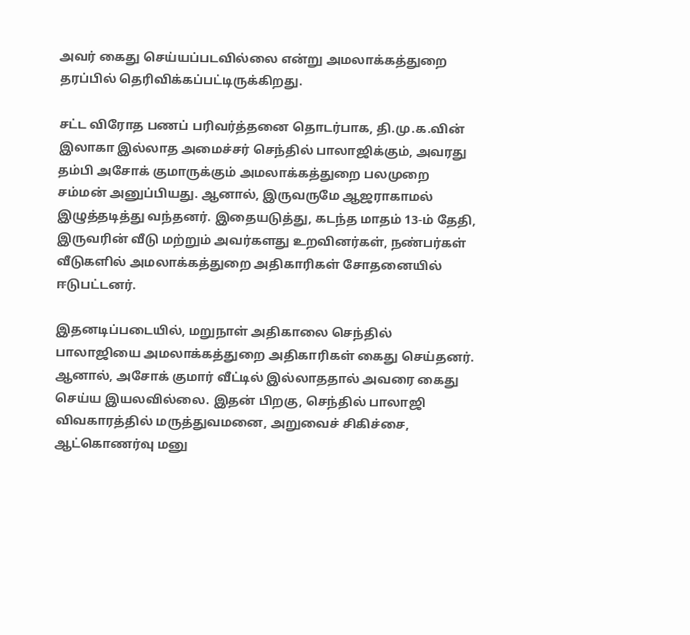அவர் கைது செய்யப்படவில்லை என்று அமலாக்கத்துறை தரப்பில் தெரிவிக்கப்பட்டிருக்கிறது.

சட்ட விரோத பணப் பரிவர்த்தனை தொடர்பாக, தி.மு.க.வின் இலாகா இல்லாத அமைச்சர் செந்தில் பாலாஜிக்கும், அவரது தம்பி அசோக் குமாருக்கும் அமலாக்கத்துறை பலமுறை சம்மன் அனுப்பியது. ஆனால், இருவருமே ஆஜராகாமல் இழுத்தடித்து வந்தனர். இதையடுத்து, கடந்த மாதம் 13-ம் தேதி, இருவரின் வீடு மற்றும் அவர்களது உறவினர்கள், நண்பர்கள் வீடுகளில் அமலாக்கத்துறை அதிகாரிகள் சோதனையில் ஈடுபட்டனர்.

இதனடிப்படையில், மறுநாள் அதிகாலை செந்தில் பாலாஜியை அமலாக்கத்துறை அதிகாரிகள் கைது செய்தனர். ஆனால், அசோக் குமார் வீட்டில் இல்லாததால் அவரை கைது செய்ய இயலவில்லை. இதன் பிறகு, செந்தில் பாலாஜி விவகாரத்தில் மருத்துவமனை, அறுவைச் சிகிச்சை, ஆட்கொணர்வு மனு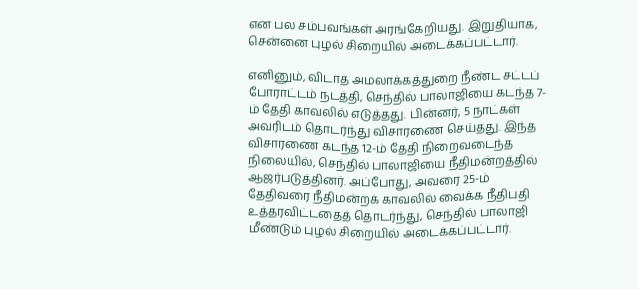என பல சம்பவங்கள் அரங்கேறியது. இறுதியாக, சென்னை புழல் சிறையில் அடைக்கப்பட்டார்.

எனினும், விடாத அமலாக்கத்துறை நீண்ட சட்டப் போராட்டம் நடத்தி, செந்தில் பாலாஜியை கடந்த 7-ம் தேதி காவலில் எடுத்தது. பின்னர், 5 நாட்கள் அவரிடம் தொடர்ந்து விசாரணை செய்தது. இந்த விசாரணை கடந்த 12-ம் தேதி நிறைவடைந்த நிலையில், செந்தில் பாலாஜியை நீதிமன்றத்தில் ஆஜர்படுத்தினர். அப்போது, அவரை 25-ம் தேதிவரை நீதிமன்றக் காவலில் வைக்க நீதிபதி உத்தரவிட்டதைத் தொடர்ந்து, செந்தில் பாலாஜி மீண்டும் புழல் சிறையில் அடைக்கப்பட்டார்.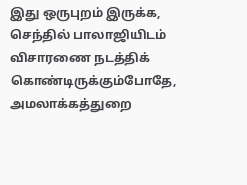இது ஒருபுறம் இருக்க, செந்தில் பாலாஜியிடம் விசாரணை நடத்திக் கொண்டிருக்கும்போதே, அமலாக்கத்துறை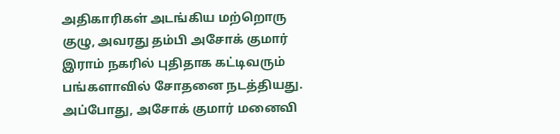அதிகாரிகள் அடங்கிய மற்றொரு குழு, அவரது தம்பி அசோக் குமார் இராம் நகரில் புதிதாக கட்டிவரும் பங்களாவில் சோதனை நடத்தியது. அப்போது, அசோக் குமார் மனைவி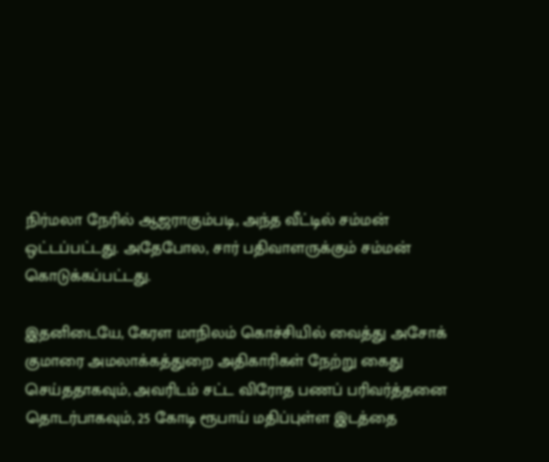நிர்மலா நேரில் ஆஜராகும்படி, அந்த வீட்டில் சம்மன் ஒட்டப்பட்டது. அதேபோல, சார் பதிவாளருக்கும் சம்மன் கொடுக்கப்பட்டது.

இதனிடையே, கேரள மாநிலம் கொச்சியில் வைத்து அசோக் குமாரை அமலாக்கத்துறை அதிகாரிகள் நேற்று கைது செய்ததாகவும், அவரிடம் சட்ட விரோத பணப் பரிவர்த்தனை தொடர்பாகவும், 25 கோடி ரூபாய் மதிப்புள்ள இடத்தை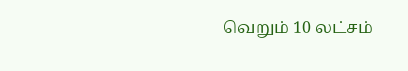வெறும் 10 லட்சம்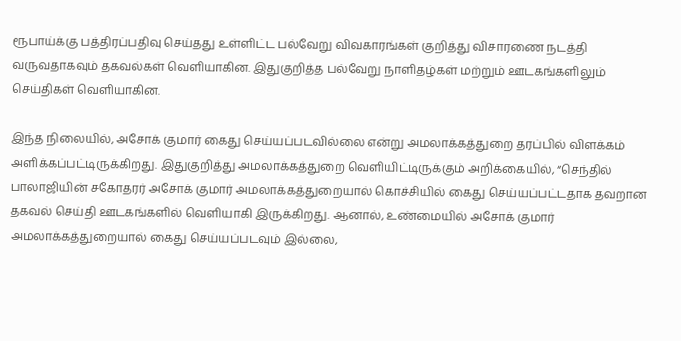ரூபாய்க்கு பத்திரப்பதிவு செய்தது உள்ளிட்ட பல்வேறு விவகாரங்கள் குறித்து விசாரணை நடத்தி வருவதாகவும் தகவல்கள் வெளியாகின. இதுகுறித்த பல்வேறு நாளிதழ்கள் மற்றும் ஊடகங்களிலும் செய்திகள் வெளியாகின.

இந்த நிலையில், அசோக் குமார் கைது செய்யப்படவில்லை என்று அமலாக்கத்துறை தரப்பில் விளக்கம் அளிக்கப்பட்டிருக்கிறது. இதுகுறித்து அமலாக்கத்துறை வெளியிட்டிருக்கும் அறிக்கையில், “செந்தில் பாலாஜியின் சகோதரர் அசோக் குமார் அமலாக்கத்துறையால் கொச்சியில் கைது செய்யப்பட்டதாக தவறான தகவல் செய்தி ஊடகங்களில் வெளியாகி இருக்கிறது. ஆனால், உண்மையில் அசோக் குமார் அமலாக்கத்துறையால் கைது செய்யப்படவும் இல்லை,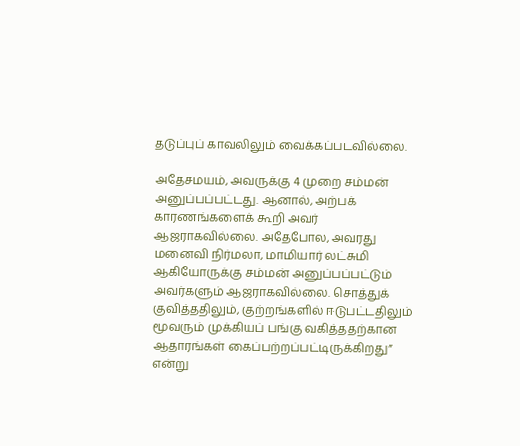தடுப்புப் காவலிலும் வைக்கப்படவில்லை.

அதேசமயம், அவருக்கு 4 முறை சம்மன் அனுப்பப்பட்டது. ஆனால், அற்பக் காரணங்களைக் கூறி அவர் ஆஜராகவில்லை. அதேபோல, அவரது மனைவி நிர்மலா, மாமியார் லட்சுமி ஆகியோருக்கு சம்மன் அனுப்பப்பட்டும் அவர்களும் ஆஜராகவில்லை. சொத்துக் குவித்ததிலும், குற்றங்களில் ஈடுபட்டதிலும் மூவரும் முக்கியப் பங்கு வகித்ததற்கான ஆதாரங்கள் கைப்பற்றப்பட்டிருக்கிறது” என்று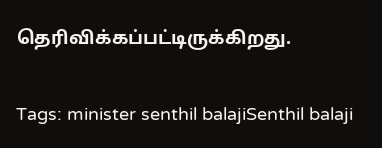தெரிவிக்கப்பட்டிருக்கிறது.

Tags: minister senthil balajiSenthil balaji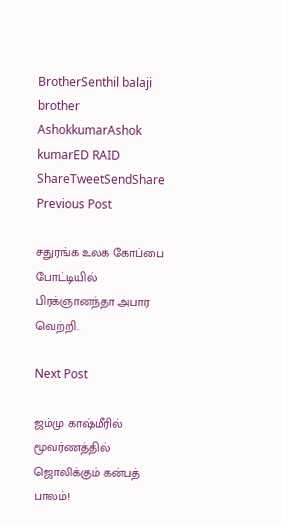BrotherSenthil balaji brother AshokkumarAshok kumarED RAID
ShareTweetSendShare
Previous Post

சதுரங்க உலக கோப்பை போட்டியில் பிரக்ஞானந்தா அபார வெற்றி.

Next Post

ஜம்மு காஷ்மீரில் மூவர்ணத்தில் ஜொலிக்கும் கன்பத் பாலம்!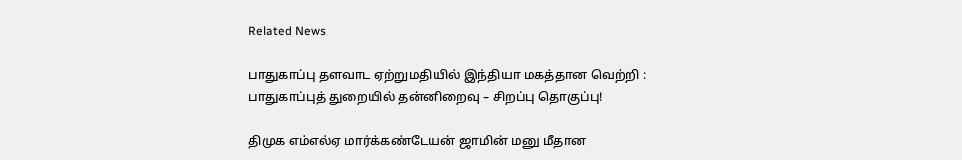Related News

பாதுகாப்பு தளவாட ஏற்றுமதியில் இந்தியா மகத்தான வெற்றி : பாதுகாப்புத் துறையில் தன்னிறைவு – சிறப்பு தொகுப்பு!

திமுக எம்எல்ஏ மார்க்கண்டேயன் ஜாமின் மனு மீதான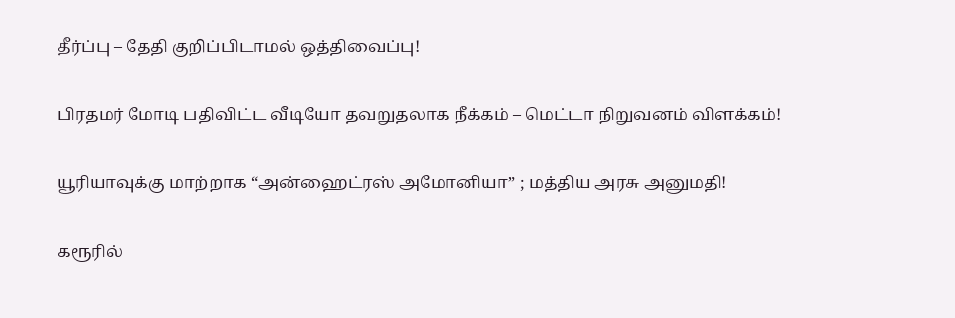தீர்ப்பு – தேதி குறிப்பிடாமல் ஒத்திவைப்பு!

பிரதமர் மோடி பதிவிட்ட வீடியோ தவறுதலாக நீக்கம் – மெட்டா நிறுவனம் விளக்கம்!

யூரியாவுக்கு மாற்றாக “அன்ஹைட்ரஸ் அமோனியா” ; மத்திய அரசு அனுமதி!

கரூரில்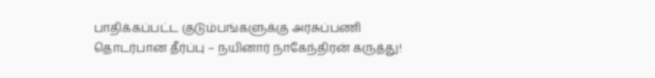பாதிக்கப்பட்ட குடும்பங்களுக்கு அரசுப்பணி தொடர்பான தீர்ப்பு – நயினார் நாகேந்திரன் கருத்து!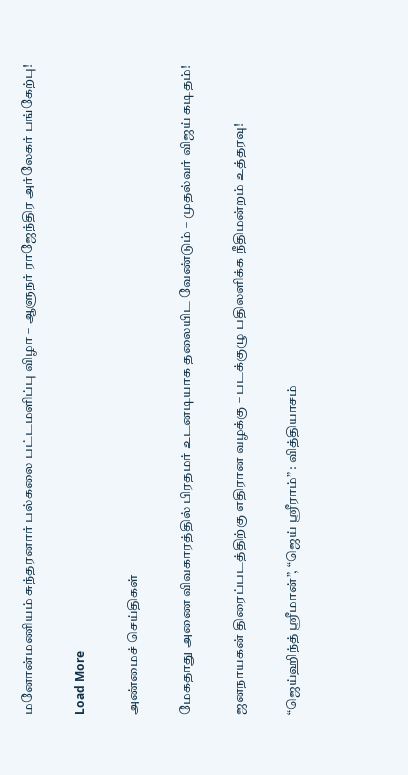மனோன்மணியம் சுந்தரனார் பல்கலை பட்டமளிப்பு விழா – ஆளுநர் ராஜேந்திர அர்லேகர் பங்கேற்பு!

Load More

அண்மைச் செய்திகள்

மேகதாது அணை விவகாரத்தில் பிரதமர் உடனடியாக தலையிட வேண்டும் – முதல்வர் விஜய் கடிதம்!

ஜனநாயகன் திரைப்படத்திற்கு எதிரான வழக்கு – படக்குழு பதிலளிக்க நீதிமன்றம் உத்தரவு!

“ஜெய்ஹிந்த் ஸ்ரீமான்”, “ஜெய் ஸ்ரீராம்” : வித்தியாசம்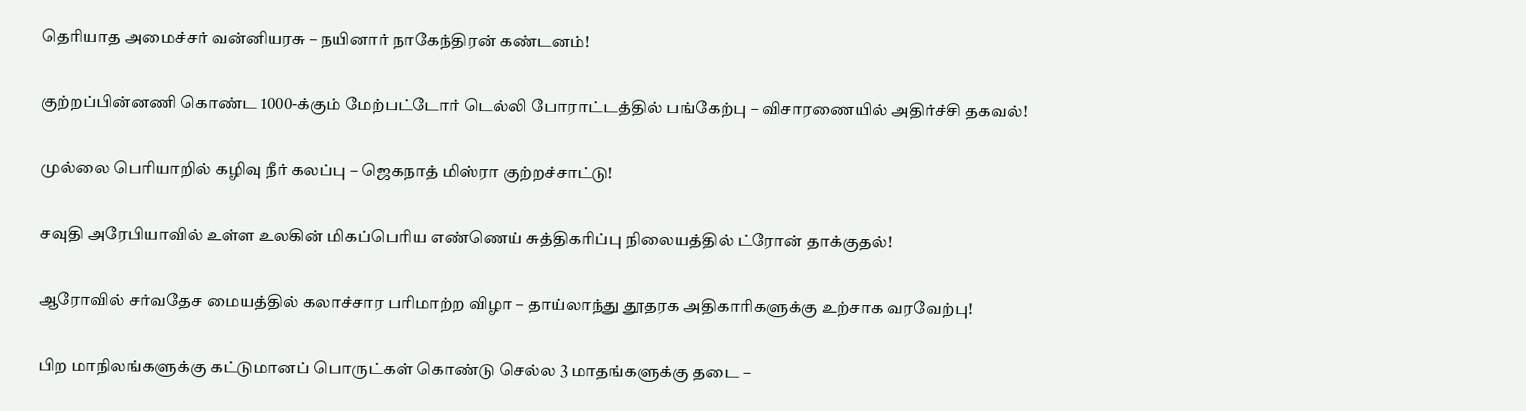தெரியாத அமைச்சர் வன்னியரசு – நயினார் நாகேந்திரன் கண்டனம்!

குற்றப்பின்னணி கொண்ட 1000-க்கும் மேற்பட்டோர் டெல்லி போராட்டத்தில் பங்கேற்பு – விசாரணையில் அதிர்ச்சி தகவல்!

முல்லை பெரியாறில் கழிவு நீர் கலப்பு – ஜெகநாத் மிஸ்ரா குற்றச்சாட்டு!

சவுதி அரேபியாவில் உள்ள உலகின் மிகப்பெரிய எண்ணெய் சுத்திகரிப்பு நிலையத்தில் ட்ரோன் தாக்குதல்!

ஆரோவில் சர்வதேச மையத்தில் கலாச்சார பரிமாற்ற விழா – தாய்லாந்து தூதரக அதிகாரிகளுக்கு உற்சாக வரவேற்பு!

பிற மாநிலங்களுக்கு கட்டுமானப் பொருட்கள் கொண்டு செல்ல 3 மாதங்களுக்கு தடை –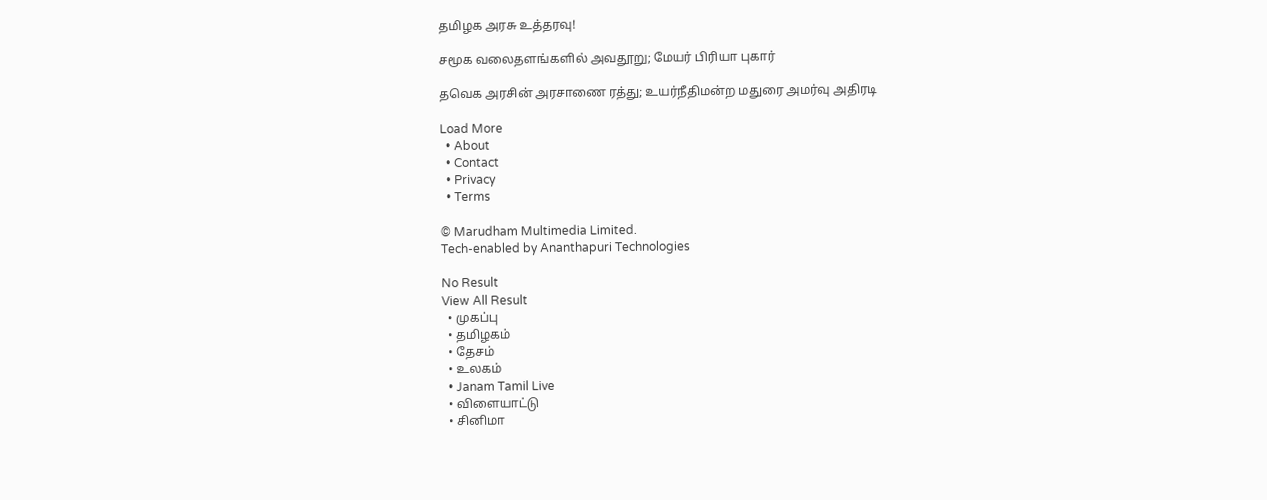தமிழக அரசு உத்தரவு!

சமூக வலைதளங்களில் அவதூறு; மேயர் பிரியா புகார்

தவெக அரசின் அரசாணை ரத்து; உயர்நீதிமன்ற மதுரை அமர்வு அதிரடி

Load More
  • About
  • Contact
  • Privacy
  • Terms

© Marudham Multimedia Limited.
Tech-enabled by Ananthapuri Technologies

No Result
View All Result
  • முகப்பு
  • தமிழகம்
  • தேசம்
  • உலகம்
  • Janam Tamil Live
  • விளையாட்டு
  • சினிமா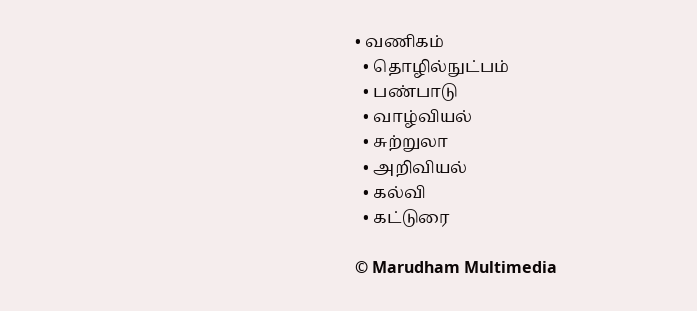• வணிகம்
  • தொழில்நுட்பம்
  • பண்பாடு
  • வாழ்வியல்
  • சுற்றுலா
  • அறிவியல்
  • கல்வி
  • கட்டுரை

© Marudham Multimedia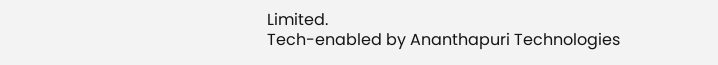Limited.
Tech-enabled by Ananthapuri Technologies